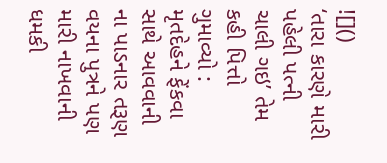![]()
‘તારા કારણે મારી પહેલી પત્ની ચાલી ગઇ’ તેમ કહી પિત્તો ગુમાવ્યો : મૃતદેહને ફેંકવા સાથે આવવાની ના પાડનાર તરૂણ વયના પુત્રને પણ મારી નાખવાની ધમકી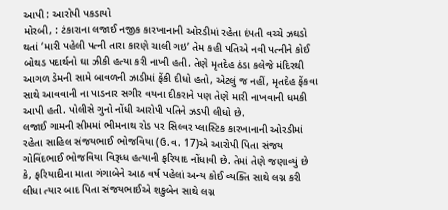આપી : આરોપી પકડાયો
મોરબી, : ટંકારાના લજાઈ નજીક કારખાનાની ઓરડીમાં રહેતા દંપતી વચ્ચે ઝઘડો થતાં ‘મારી પહેલી પત્ની તારા કારણે ચાલી ગઇ’ તેમ કહી પતિએ નવી પત્નીને કોઈ બોથડ પદાર્થનો ઘા ઝીકી હત્યા કરી નાખી હતી. તેણે મૃતદેહ ઠંડા કલેજે મંદિરથી આગળ ડેમની સામે બાવળની ઝાડીમાં ફેંકી દીધો હતો, એટલું જ નહીં, મૃતદેહ ફેંકવા સાથે આવવાની ના પાડનાર સગીર વયના દીકરાને પણ તેણે મારી નાખવાની ધમકી આપી હતી. પોલીસે ગુનો નોંધી આરોપી પતિને ઝડપી લીધો છે.
લજાઈ ગામની સીમમાં ભીમનાથ રોડ પર સિલ્વર પ્લાસ્ટિક કારખાનાની ઓરડીમાં રહેતા સાહિલ સંજયભાઈ ભોજવિયા (ઉ.વ. 17)એ આરોપી પિતા સંજય ગોવિંદભાઈ ભોજવિયા વિરૂધ્ધ હત્યાની ફરિયાદ નોંધાવી છે. તેમાં તેણે જણાવ્યું છે કે, ફરિયાદીના માતા ગંગાબેને આઠ વર્ષ પહેલાં અન્ય કોઈ વ્યક્તિ સાથે લગ્ન કરી લીધા ત્યાર બાદ પિતા સંજયભાઈએ શકુબેન સાથે લગ્ન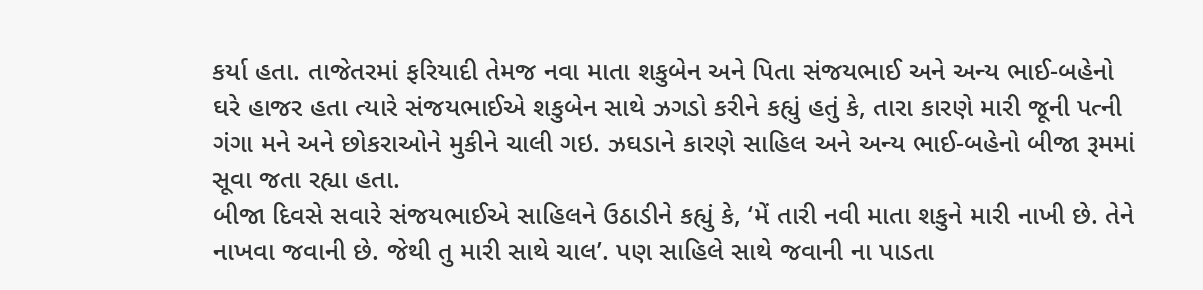કર્યા હતા. તાજેતરમાં ફરિયાદી તેમજ નવા માતા શકુબેન અને પિતા સંજયભાઈ અને અન્ય ભાઈ-બહેનો ઘરે હાજર હતા ત્યારે સંજયભાઈએ શકુબેન સાથે ઝગડો કરીને કહ્યું હતું કે, તારા કારણે મારી જૂની પત્ની ગંગા મને અને છોકરાઓને મુકીને ચાલી ગઇ. ઝઘડાને કારણે સાહિલ અને અન્ય ભાઈ-બહેનો બીજા રૂમમાં સૂવા જતા રહ્યા હતા.
બીજા દિવસે સવારે સંજયભાઈએ સાહિલને ઉઠાડીને કહ્યું કે, ‘મેં તારી નવી માતા શકુને મારી નાખી છે. તેને નાખવા જવાની છે. જેથી તુ મારી સાથે ચાલ’. પણ સાહિલે સાથે જવાની ના પાડતા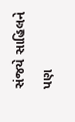સંજયે સાહિલને પણ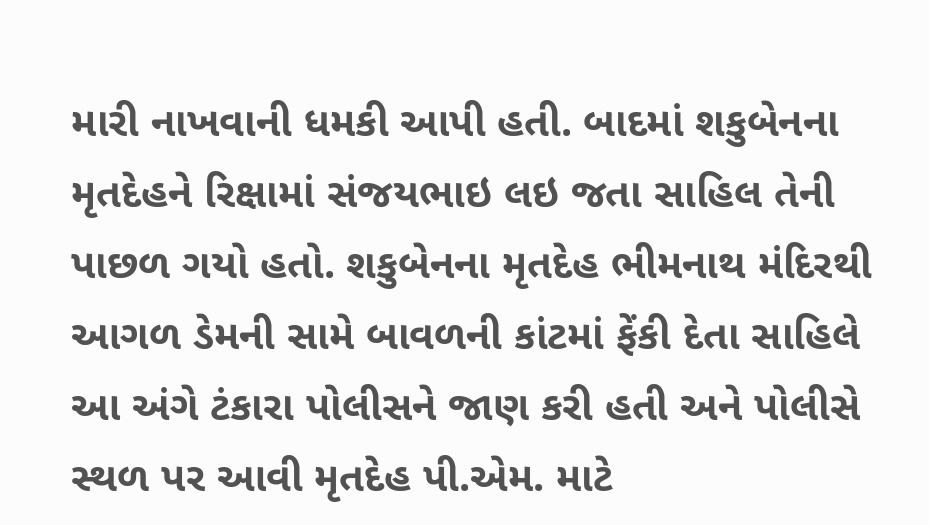મારી નાખવાની ધમકી આપી હતી. બાદમાં શકુબેનના મૃતદેહને રિક્ષામાં સંજયભાઇ લઇ જતા સાહિલ તેની પાછળ ગયો હતો. શકુબેનના મૃતદેહ ભીમનાથ મંદિરથી આગળ ડેમની સામે બાવળની કાંટમાં ફેંકી દેતા સાહિલે આ અંગે ટંકારા પોલીસને જાણ કરી હતી અને પોલીસે સ્થળ પર આવી મૃતદેહ પી.એમ. માટે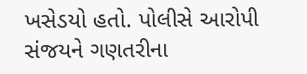ખસેડયો હતો. પોલીસે આરોપી સંજયને ગણતરીના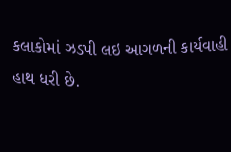કલાકોમાં ઝડપી લઇ આગળની કાર્યવાહી હાથ ધરી છે.